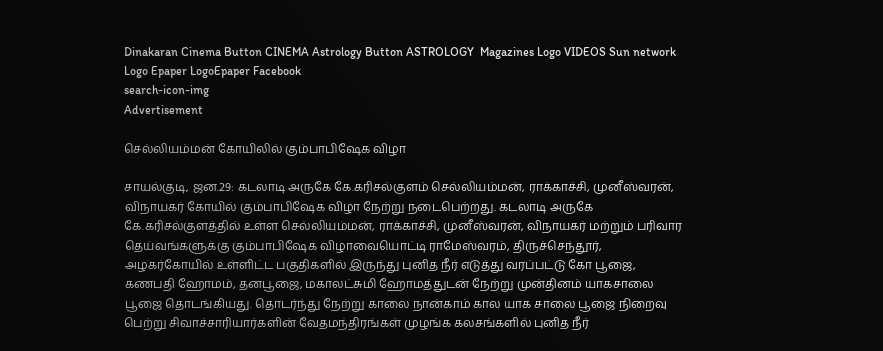Dinakaran Cinema Button CINEMA Astrology Button ASTROLOGY  Magazines Logo VIDEOS Sun network Logo Epaper LogoEpaper Facebook
search-icon-img
Advertisement

செல்லியம்மன் கோயிலில் கும்பாபிஷேக விழா

சாயல்குடி, ஜன.29: கடலாடி அருகே கே.கரிசல்குளம் செல்லியம்மன், ராக்காச்சி, முனீஸ்வரன், விநாயகர் கோயில் கும்பாபிஷேக விழா நேற்று நடைபெற்றது. கடலாடி அருகே கே.கரிசல்குளத்தில் உள்ள செல்லியம்மன், ராக்காச்சி, முனீஸ்வரன், விநாயகர் மற்றும் பரிவார தெய்வங்களுக்கு கும்பாபிஷேக விழாவையொட்டி ராமேஸ்வரம், திருச்செந்தூர், அழகர்கோயில் உள்ளிட்ட பகுதிகளில் இருந்து புனித நீர் எடுத்து வரப்பட்டு கோ பூஜை, கணபதி ஹோமம், தனபூஜை, மகாலட்சுமி ஹோமத்துடன் நேற்று முன்தினம் யாகசாலை பூஜை தொடங்கியது. தொடர்ந்து நேற்று காலை நான்காம் கால யாக சாலை பூஜை நிறைவு பெற்று சிவாச்சாரியார்களின் வேதமந்திரங்கள் முழங்க கலசங்களில் புனித நீர்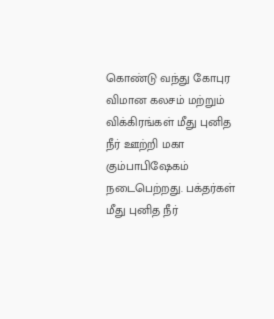கொண்டு வந்து கோபுர விமான கலசம் மற்றும் விக்கிரங்கள் மீது புனித நீர் ஊற்றி மகா கும்பாபிஷேகம் நடைபெற்றது. பக்தர்கள் மீது புனித நீர்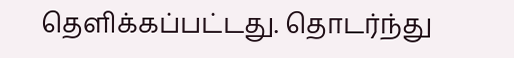தெளிக்கப்பட்டது. தொடர்ந்து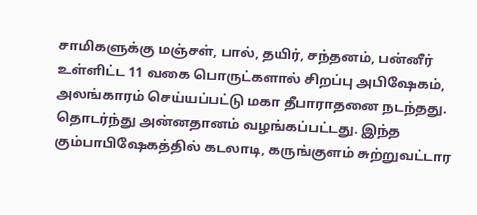சாமிகளுக்கு மஞ்சள், பால், தயிர், சந்தனம், பன்னீர் உள்ளிட்ட 11 வகை பொருட்களால் சிறப்பு அபிஷேகம், அலங்காரம் செய்யப்பட்டு மகா தீபாராதனை நடந்தது. தொடர்ந்து அன்னதானம் வழங்கப்பட்டது. இந்த கும்பாபிஷேகத்தில் கடலாடி, கருங்குளம் சுற்றுவட்டார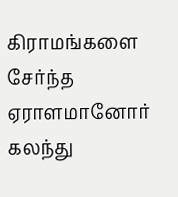கிராமங்களை சேர்ந்த ஏராளமானோர் கலந்து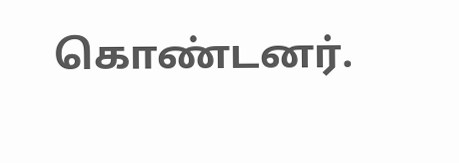கொண்டனர்.